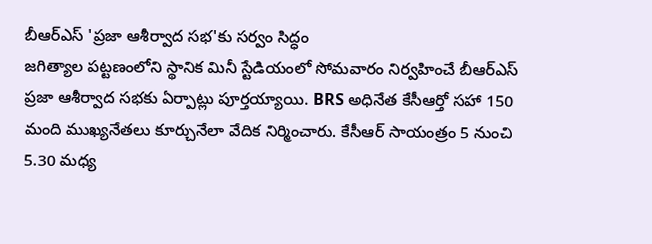బీఆర్ఎస్ 'ప్రజా ఆశీర్వాద సభ'కు సర్వం సిద్ధం
జగిత్యాల పట్టణంలోని స్థానిక మినీ స్టేడియంలో సోమవారం నిర్వహించే బీఆర్ఎస్ ప్రజా ఆశీర్వాద సభకు ఏర్పాట్లు పూర్తయ్యాయి. BRS అధినేత కేసీఆర్తో సహా 150 మంది ముఖ్యనేతలు కూర్చునేలా వేదిక నిర్మించారు. కేసీఆర్ సాయంత్రం 5 నుంచి 5.30 మధ్య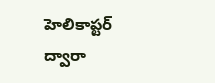హెలికాప్టర్ ద్వారా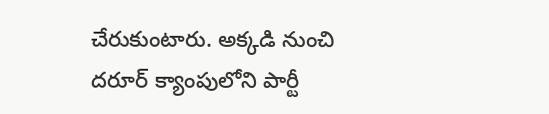చేరుకుంటారు. అక్కడి నుంచి దరూర్ క్యాంపులోని పార్టీ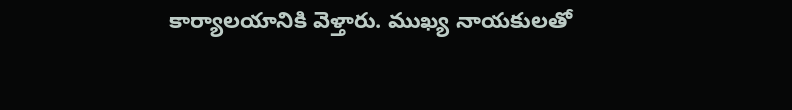కార్యాలయానికి వెళ్తారు. ముఖ్య నాయకులతో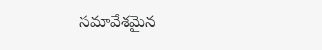సమావేశమైన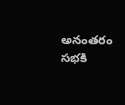అనంతరం సభకి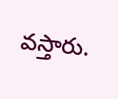వస్తారు.